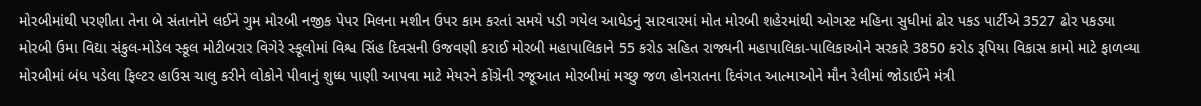મોરબીમાંથી પરણીતા તેના બે સંતાનોને લઈને ગુમ મોરબી નજીક પેપર મિલના મશીન ઉપર કામ કરતાં સમયે પડી ગયેલ આધેડનું સારવારમાં મોત મોરબી શહેરમાંથી ઓગસ્ટ મહિના સુધીમાં ઢોર પકડ પાર્ટીએ 3527 ઢોર પકડ્યા મોરબી ઉમા વિદ્યા સંકુલ-મોડેલ સ્કૂલ મોટીબરાર વિગેરે સ્કૂલોમાં વિશ્વ સિંહ દિવસની ઉજવણી કરાઈ મોરબી મહાપાલિકાને 55 કરોડ સહિત રાજ્યની મહાપાલિકા-પાલિકાઓને સરકારે 3850 કરોડ રૂપિયા વિકાસ કામો માટે ફાળવ્યા મોરબીમાં બંધ પડેલા ફિલ્ટર હાઉસ ચાલુ કરીને લોકોને પીવાનું શુધ્ધ પાણી આપવા માટે મેયરને કોંગ્રેની રજૂઆત મોરબીમાં મચ્છુ જળ હોનરાતના દિવંગત આત્માઓને મૌન રેલીમાં જોડાઈને મંત્રી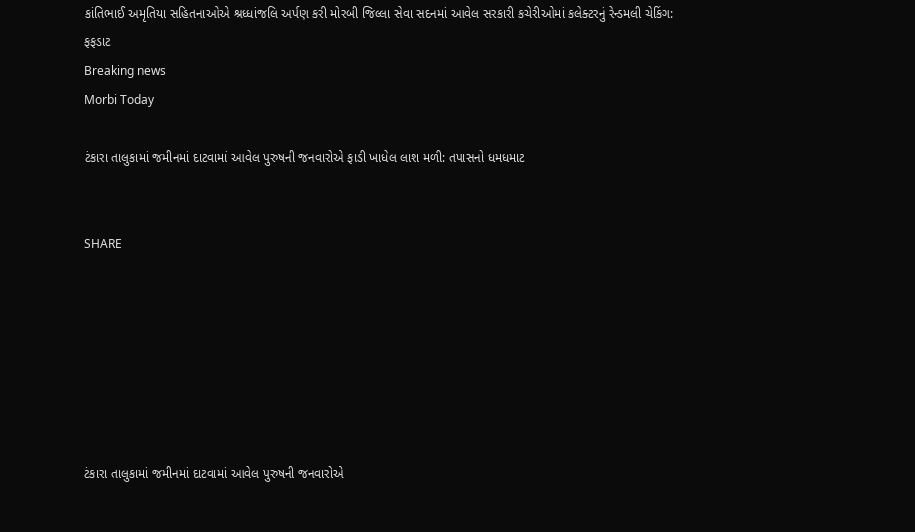કાંતિભાઈ અમૃતિયા સહિતનાઓએ શ્રધ્ધાંજલિ અર્પણ કરી મોરબી જિલ્લા સેવા સદનમાં આવેલ સરકારી કચેરીઓમાં કલેક્ટરનું રેન્ડમલી ચેકિંગ: ફફડાટ
Breaking news
Morbi Today

ટંકારા તાલુકામાં જમીનમાં દાટવામાં આવેલ પુરુષની જનવારોએ ફાડી ખાધેલ લાશ મળી: તપાસનો ધમધમાટ


SHARE







ટંકારા તાલુકામાં જમીનમાં દાટવામાં આવેલ પુરુષની જનવારોએ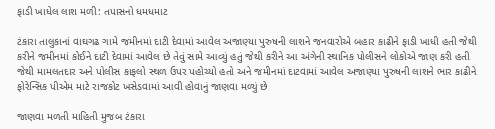ફાડી ખાધેલ લાશ મળી: તપાસનો ધમધમાટ

ટંકારા તાલુકાનાં વાઘગઢ ગામે જમીનમાં દાટી દેવામાં આવેલ અજાણ્યા પુરુષની લાશને જનવારોએ બહાર કાઢીને ફાડી ખાધી હતી જેથી કરીને જમીનમાં કોઈને દાટી દેવામાં આવેલ છે તેવું સામે આવ્યું હતું જેથી કરીને આ અંગેની સ્થાનિક પોલીસને લોકોએ જાણ કરી હતી જેથી મામલતદાર અને પોલીસ કાફલો સ્થળ ઉપર પહોચ્યો હતો અને જમીનમાં દાટવામાં આવેલ અજાણ્યા પુરુષની લાશને ભાર કાઢીને ફોરેન્સિક પીએમ માટે રાજકોટ ખસેડવામાં આવી હોવાનું જાણવા મળ્યું છે

જાણવા મળતી માહિતી મુજબ ટંકારા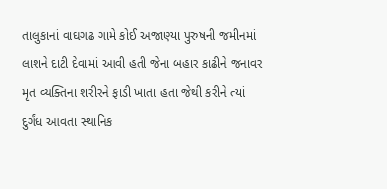તાલુકાનાં વાઘગઢ ગામે કોઈ અજાણ્યા પુરુષની જમીનમાં લાશને દાટી દેવામાં આવી હતી જેના બહાર કાઢીને જનાવર મૃત વ્યક્તિના શરીરને ફાડી ખાતા હતા જેથી કરીને ત્યાં દુર્ગંધ આવતા સ્થાનિક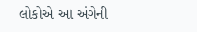લોકોએ આ અંગેની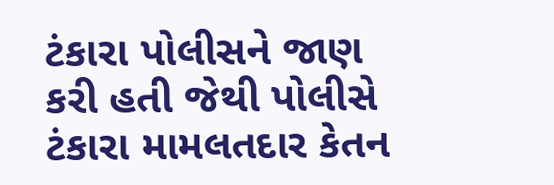ટંકારા પોલીસને જાણ કરી હતી જેથી પોલીસે ટંકારા મામલતદાર કેતન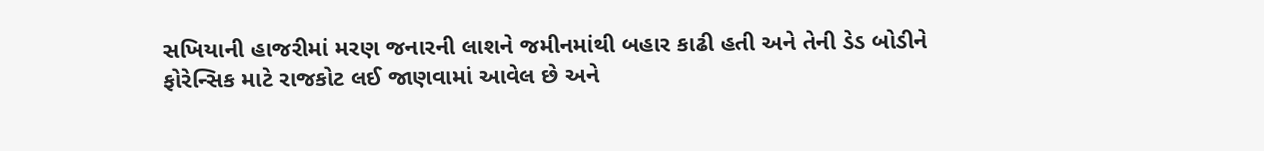સખિયાની હાજરીમાં મરણ જનારની લાશને જમીનમાંથી બહાર કાઢી હતી અને તેની ડેડ બોડીને ફોરેન્સિક માટે રાજકોટ લઈ જાણવામાં આવેલ છે અને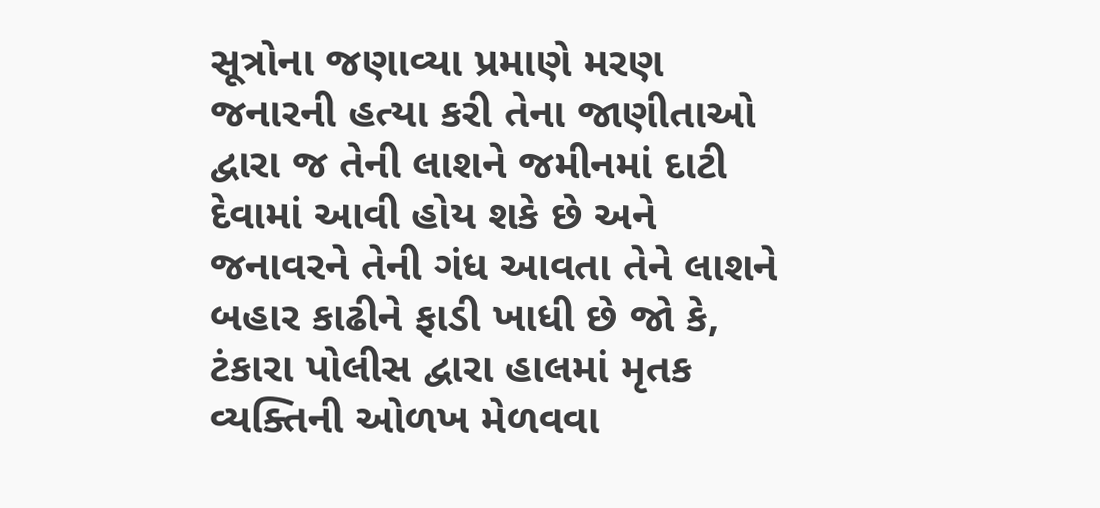સૂત્રોના જણાવ્યા પ્રમાણે મરણ જનારની હત્યા કરી તેના જાણીતાઓ દ્વારા જ તેની લાશને જમીનમાં દાટી દેવામાં આવી હોય શકે છે અને જનાવરને તેની ગંધ આવતા તેને લાશને બહાર કાઢીને ફાડી ખાધી છે જો કે, ટંકારા પોલીસ દ્વારા હાલમાં મૃતક વ્યક્તિની ઓળખ મેળવવા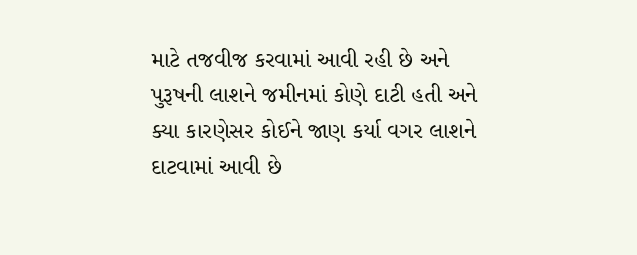માટે તજવીજ કરવામાં આવી રહી છે અને પુરૂષની લાશને જમીનમાં કોણે દાટી હતી અને ક્યા કારણેસર કોઈને જાણ કર્યા વગર લાશને દાટવામાં આવી છે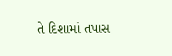તે દિશામાં તપાસ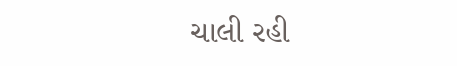ચાલી રહી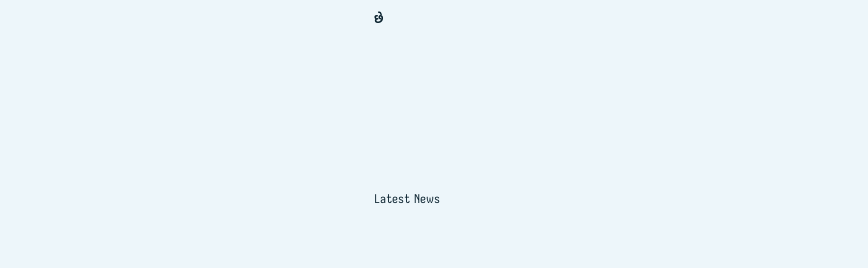છે






Latest News